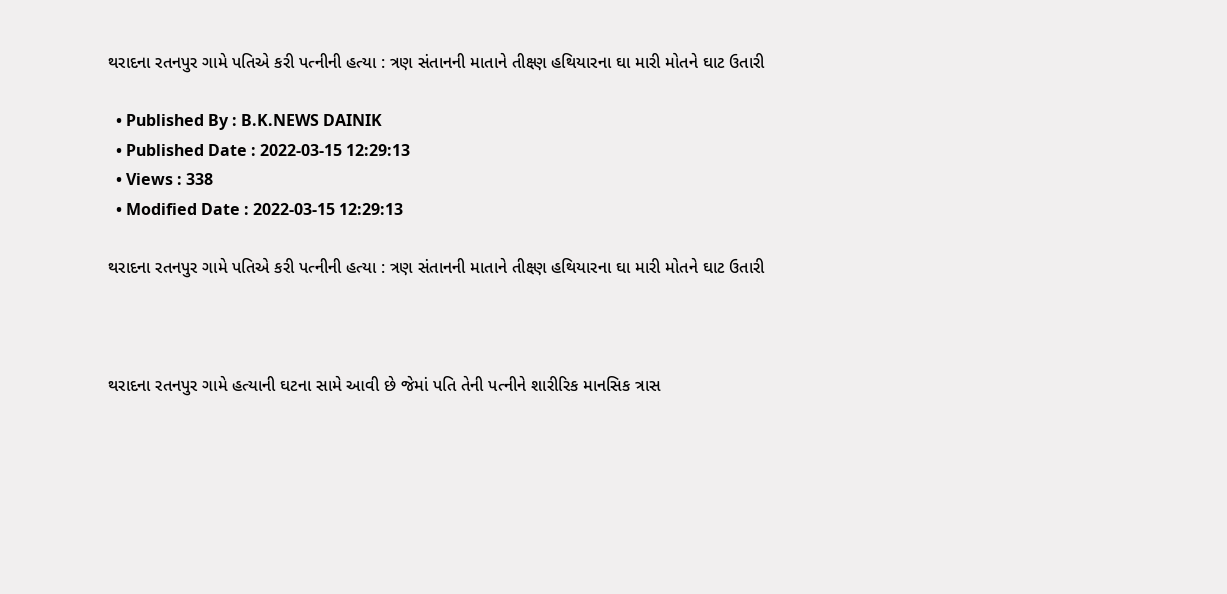થરાદના રતનપુર ગામે પતિએ કરી પત્નીની હત્યા : ત્રણ સંતાનની માતાને તીક્ષ્ણ હથિયારના ઘા મારી મોતને ઘાટ ઉતારી

  • Published By : B.K.NEWS DAINIK
  • Published Date : 2022-03-15 12:29:13
  • Views : 338
  • Modified Date : 2022-03-15 12:29:13

થરાદના રતનપુર ગામે પતિએ કરી પત્નીની હત્યા : ત્રણ સંતાનની માતાને તીક્ષ્ણ હથિયારના ઘા મારી મોતને ઘાટ ઉતારી



થરાદના રતનપુર ગામે હત્યાની ઘટના સામે આવી છે જેમાં પતિ તેની પત્નીને શારીરિક માનસિક ત્રાસ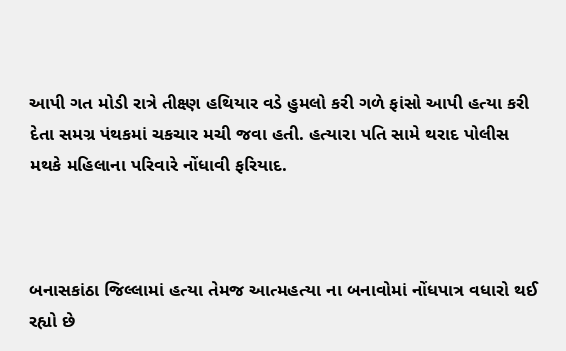આપી ગત મોડી રાત્રે તીક્ષ્ણ હથિયાર વડે હુમલો કરી ગળે ફાંસો આપી હત્યા કરી દેતા સમગ્ર પંથકમાં ચકચાર મચી જવા હતી. હત્યારા પતિ સામે થરાદ પોલીસ મથકે મહિલાના પરિવારે નોંધાવી ફરિયાદ.



બનાસકાંઠા જિલ્લામાં હત્યા તેમજ આત્મહત્યા ના બનાવોમાં નોંધપાત્ર વધારો થઈ રહ્યો છે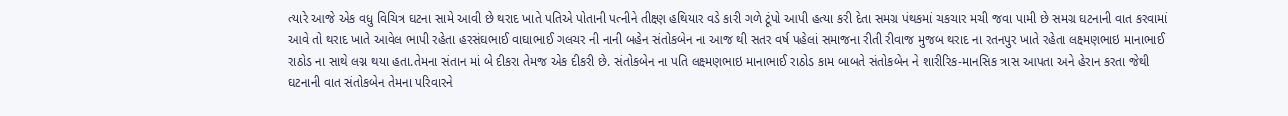ત્યારે આજે એક વધુ વિચિત્ર ઘટના સામે આવી છે થરાદ ખાતે પતિએ પોતાની પત્નીને તીક્ષ્ણ હથિયાર વડે કારી ગળે ટૂંપો આપી હત્યા કરી દેતા સમગ્ર પંથકમાં ચકચાર મચી જવા પામી છે સમગ્ર ઘટનાની વાત કરવામાં આવે તો થરાદ ખાતે આવેલ ભાપી રહેતા હરસંઘભાઈ વાઘાભાઈ ગલચર ની નાની બહેન સંતોકબેન ના આજ થી સતર વર્ષ પહેલાં સમાજના રીતી રીવાજ મુજબ થરાદ ના રતનપુર ખાતે રહેતા લક્ષ્મણભાઇ માનાભાઈ રાઠોડ ના સાથે લગ્ન થયા હતા.તેમના સંતાન માં બે દીકરા તેમજ એક દીકરી છે. સંતોકબેન ના પતિ લક્ષ્મણભાઇ માનાભાઈ રાઠોડ કામ બાબતે સંતોકબેન ને શારીરિક-માનસિક ત્રાસ આપતા અને હેરાન કરતા જેથી ઘટનાની વાત સંતોકબેન તેમના પરિવારને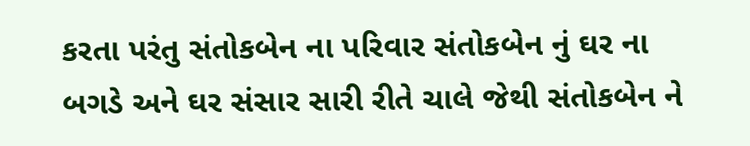કરતા પરંતુ સંતોકબેન ના પરિવાર સંતોકબેન નું ઘર ના બગડે અને ઘર સંસાર સારી રીતે ચાલે જેથી સંતોકબેન ને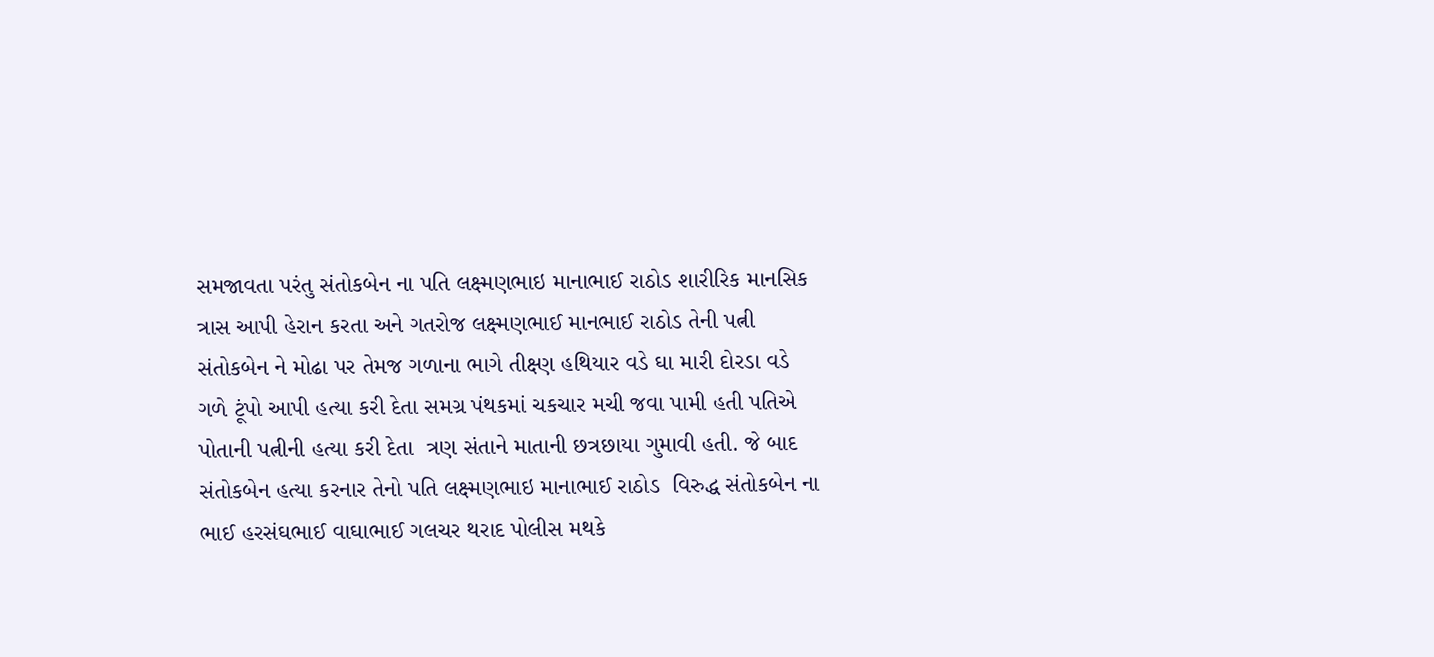સમજાવતા પરંતુ સંતોકબેન ના પતિ લક્ષ્મણભાઇ માનાભાઈ રાઠોડ શારીરિક માનસિક ત્રાસ આપી હેરાન કરતા અને ગતરોજ લક્ષ્મણભાઈ માનભાઈ રાઠોડ તેની પત્ની સંતોકબેન ને મોઢા પર તેમજ ગળાના ભાગે તીક્ષ્ણ હથિયાર વડે ઘા મારી દોરડા વડે ગળે ટૂંપો આપી હત્યા કરી દેતા સમગ્ર પંથકમાં ચકચાર મચી જવા પામી હતી પતિએ પોતાની પત્નીની હત્યા કરી દેતા  ત્રણ સંતાને માતાની છત્રછાયા ગુમાવી હતી. જે બાદ સંતોકબેન હત્યા કરનાર તેનો પતિ લક્ષ્મણભાઇ માનાભાઈ રાઠોડ  વિરુદ્ધ સંતોકબેન ના ભાઈ હરસંઘભાઈ વાઘાભાઈ ગલચર થરાદ પોલીસ મથકે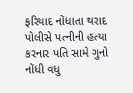ફરિયાદ નોંધાતા થરાદ પોલીસે પત્નીની હત્યા કરનાર પતિ સામે ગુનો નોંધી વધુ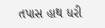તપાસ હાથ ધરી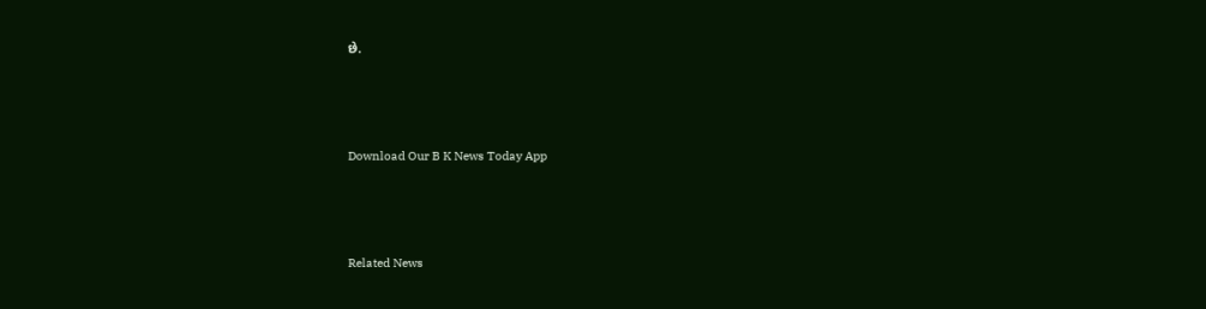છે.



Download Our B K News Today App



Related News